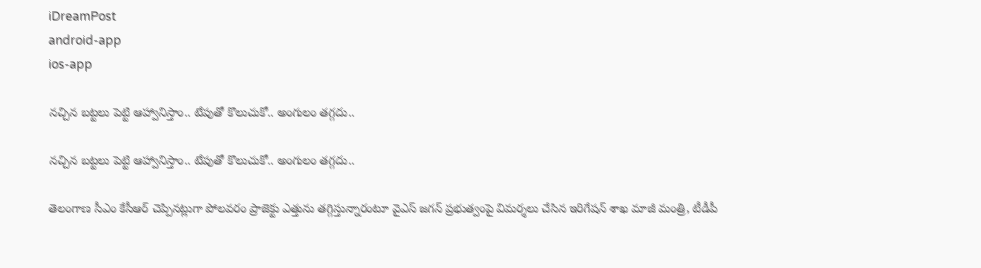iDreamPost
android-app
ios-app

నచ్చిన బట్టలు పెట్టి ఆహ్వానిస్తాం.. టేపుతో కొలుచుకో.. అంగులం తగ్గదు..

నచ్చిన బట్టలు పెట్టి ఆహ్వానిస్తాం.. టేపుతో కొలుచుకో.. అంగులం తగ్గదు..

తెలంగాణ సీఎం కేసీఆర్‌ చెప్పినట్లుగా పోలవరం ప్రాజెక్టు ఎత్తును తగ్గిస్తున్నారంటూ వైఎస్‌ జగన్‌ ప్రభుత్వంపై విమర్శలు చేసిన ఇరిగేషన్‌ శాఖ మాజీ మంత్రి, టీడీపీ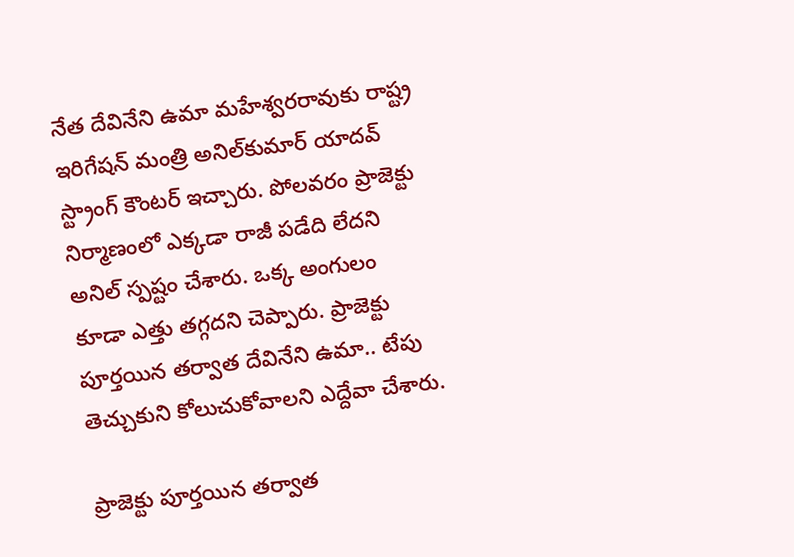నేత దేవినేని ఉమా మహేశ్వరరావుకు రాష్ట్ర ఇరిగేషన్‌ మంత్రి అనిల్‌కుమార్‌ యాదవ్‌ స్ట్రాంగ్‌ కౌంటర్‌ ఇచ్చారు. పోలవరం ప్రాజెక్టు నిర్మాణంలో ఎక్కడా రాజీ పడేది లేదని అనిల్‌ స్పష్టం చేశారు. ఒక్క అంగులం కూడా ఎత్తు తగ్గదని చెప్పారు. ప్రాజెక్టు పూర్తయిన తర్వాత దేవినేని ఉమా.. టేపు తెచ్చుకుని కోలుచుకోవాలని ఎద్దేవా చేశారు.

ప్రాజెక్టు పూర్తయిన తర్వాత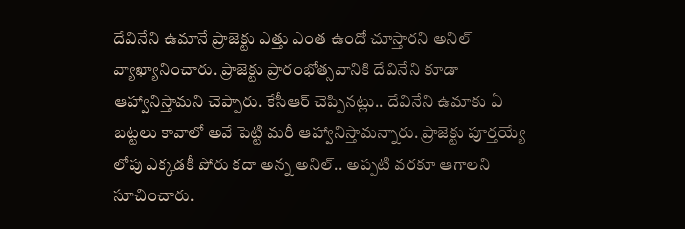దేవినేని ఉమానే ప్రాజెక్టు ఎత్తు ఎంత ఉందో చూస్తారని అనిల్‌ వ్యాఖ్యానించారు. ప్రాజెక్టు ప్రారంభోత్సవానికి దేవినేని కూడా ఆహ్వానిస్తామని చెప్పారు. కేసీఆర్‌ చెప్పినట్లు.. దేవినేని ఉమాకు ఏ బట్టలు కావాలో అవే పెట్టి మరీ ఆహ్వానిస్తామన్నారు. ప్రాజెక్టు పూర్తయ్యే లోపు ఎక్కడకీ పోరు కదా అన్న అనిల్‌.. అప్పటి వరకూ ఆగాలని సూచించారు.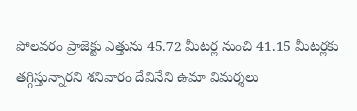పోలవరం ప్రాజెక్టు ఎత్తును 45.72 మీటర్ల నుంచి 41.15 మీటర్లకు తగ్గిస్తున్నారని శనివారం దేవినేని ఉమా విమర్శలు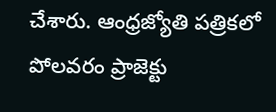చేశారు. ఆంధ్రజ్యోతి పత్రికలో పోలవరం ప్రాజెక్టు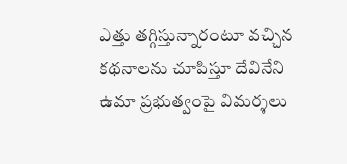ఎత్తు తగ్గిస్తున్నారంటూ వచ్చిన కథనాలను చూపిస్తూ దేవినేని ఉమా ప్రభుత్వంపై విమర్శలు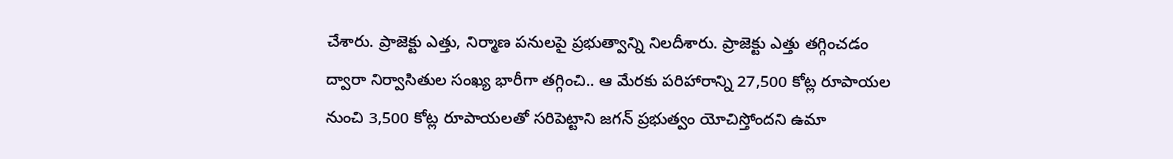చేశారు. ప్రాజెక్టు ఎత్తు, నిర్మాణ పనులపై ప్రభుత్వాన్ని నిలదీశారు. ప్రాజెక్టు ఎత్తు తగ్గించడం ద్వారా నిర్వాసితుల సంఖ్య భారీగా తగ్గించి.. ఆ మేరకు పరిహారాన్ని 27,500 కోట్ల రూపాయల నుంచి 3,500 కోట్ల రూపాయలతో సరిపెట్టాని జగన్‌ ప్రభుత్వం యోచిస్తోందని ఉమా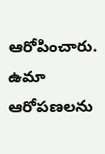ఆరోపించారు. ఉమా ఆరోపణలను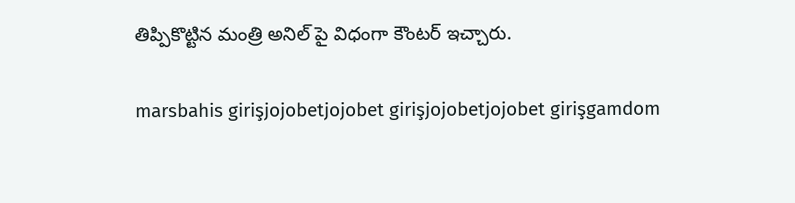తిప్పికొట్టిన మంత్రి అనిల్‌ పై విధంగా కౌంటర్‌ ఇచ్చారు.

marsbahis girişjojobetjojobet girişjojobetjojobet girişgamdom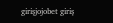girişjojobet giriş